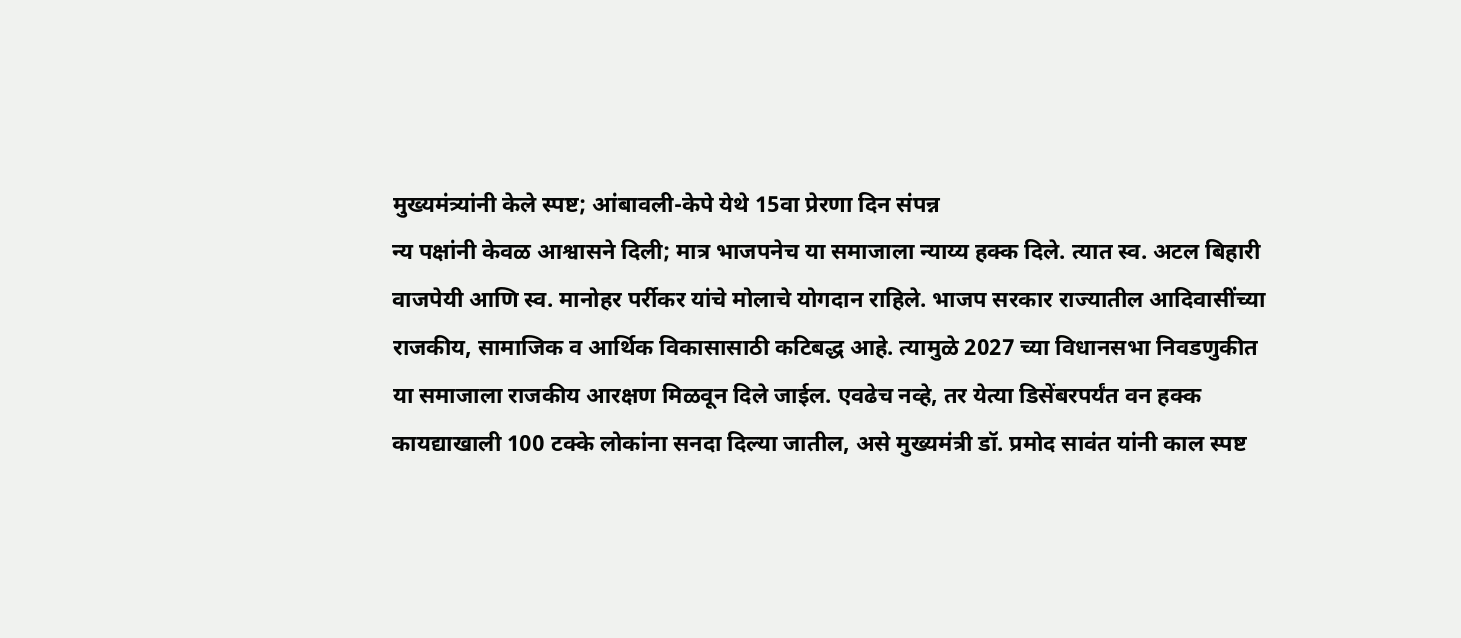मुख्यमंत्र्यांनी केले स्पष्ट; आंबावली-केपे येथे 15वा प्रेरणा दिन संपन्न
न्य पक्षांनी केवळ आश्वासने दिली; मात्र भाजपनेच या समाजाला न्याय्य हक्क दिले. त्यात स्व. अटल बिहारी वाजपेयी आणि स्व. मानोहर पर्रीकर यांचे मोलाचे योगदान राहिले. भाजप सरकार राज्यातील आदिवासींच्या राजकीय, सामाजिक व आर्थिक विकासासाठी कटिबद्ध आहे. त्यामुळे 2027 च्या विधानसभा निवडणुकीत या समाजाला राजकीय आरक्षण मिळवून दिले जाईल. एवढेच नव्हे, तर येत्या डिसेंबरपर्यंत वन हक्क कायद्याखाली 100 टक्के लोकांना सनदा दिल्या जातील, असे मुख्यमंत्री डॉ. प्रमोद सावंत यांनी काल स्पष्ट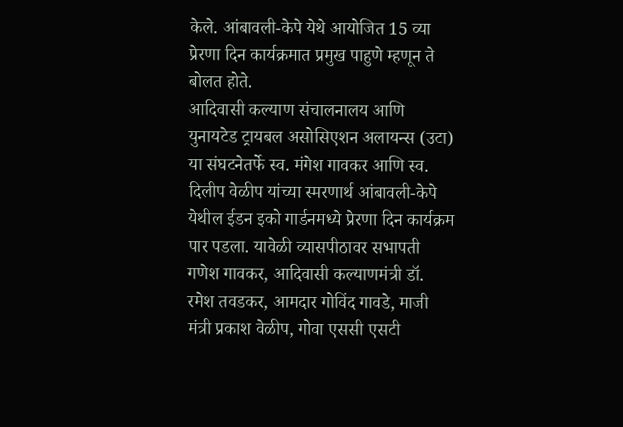केले. आंबावली-केपे येथे आयोजित 15 व्या प्रेरणा दिन कार्यक्रमात प्रमुख पाहुणे म्हणून ते बोलत होते.
आदिवासी कल्याण संचालनालय आणि युनायटेड ट्रायबल असोसिएशन अलायन्स (उटा) या संघटनेतर्फे स्व. मंगेश गावकर आणि स्व. दिलीप वेळीप यांच्या स्मरणार्थ आंबावली-केपे येथील ईडन इको गार्डनमध्ये प्रेरणा दिन कार्यक्रम पार पडला. यावेळी व्यासपीठावर सभापती गणेश गावकर, आदिवासी कल्याणमंत्री डॉ. रमेश तवडकर, आमदार गोविंद गावडे, माजी मंत्री प्रकाश वेळीप, गोवा एससी एसटी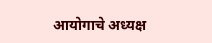आयोगाचे अध्यक्ष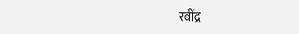रवींद्र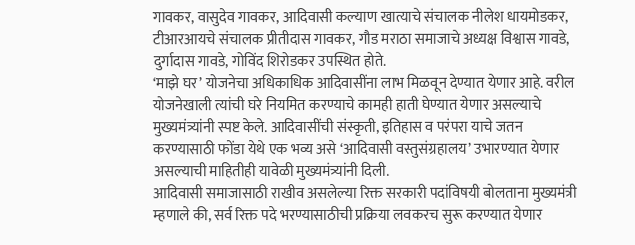गावकर, वासुदेव गावकर, आदिवासी कल्याण खात्याचे संचालक नीलेश धायमोडकर, टीआरआयचे संचालक प्रीतीदास गावकर, गौड मराठा समाजाचे अध्यक्ष विश्वास गावडे, दुर्गादास गावडे, गोविंद शिरोडकर उपस्थित होते.
‘माझे घर’ योजनेचा अधिकाधिक आदिवासींना लाभ मिळवून देण्यात येणार आहे. वरील योजनेखाली त्यांची घरे नियमित करण्याचे कामही हाती घेण्यात येणार असल्याचे मुख्यमंत्र्यांनी स्पष्ट केले. आदिवासींची संस्कृती, इतिहास व परंपरा याचे जतन करण्यासाठी फोंडा येथे एक भव्य असे ‘आदिवासी वस्तुसंग्रहालय’ उभारण्यात येणार असल्याची माहितीही यावेळी मुख्यमंत्र्यांनी दिली.
आदिवासी समाजासाठी राखीव असलेल्या रिक्त सरकारी पदांविषयी बोलताना मुख्यमंत्री म्हणाले की, सर्व रिक्त पदे भरण्यासाठीची प्रक्रिया लवकरच सुरू करण्यात येणार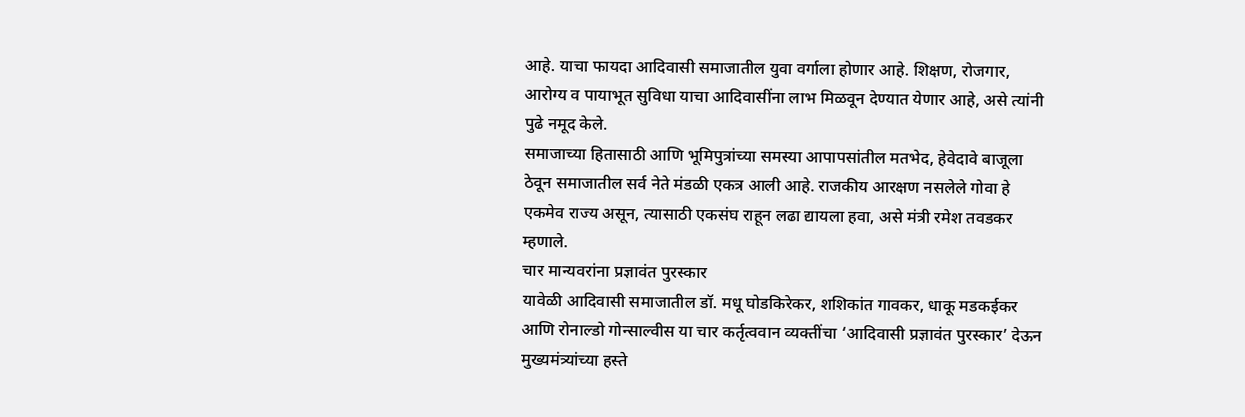आहे. याचा फायदा आदिवासी समाजातील युवा वर्गाला होणार आहे. शिक्षण, रोजगार, आरोग्य व पायाभूत सुविधा याचा आदिवासींना लाभ मिळवून देण्यात येणार आहे, असे त्यांनी पुढे नमूद केले.
समाजाच्या हितासाठी आणि भूमिपुत्रांच्या समस्या आपापसांतील मतभेद, हेवेदावे बाजूला ठेवून समाजातील सर्व नेते मंडळी एकत्र आली आहे. राजकीय आरक्षण नसलेले गोवा हे एकमेव राज्य असून, त्यासाठी एकसंघ राहून लढा द्यायला हवा, असे मंत्री रमेश तवडकर म्हणाले.
चार मान्यवरांना प्रज्ञावंत पुरस्कार
यावेळी आदिवासी समाजातील डॉ. मधू घोडकिरेकर, शशिकांत गावकर, धाकू मडकईकर आणि रोनाल्डो गोन्साल्वीस या चार कर्तृत्ववान व्यक्तींचा ‘आदिवासी प्रज्ञावंत पुरस्कार’ देऊन मुख्यमंत्र्यांच्या हस्ते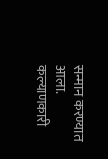सन्मान करण्यात आला.
कल्याणकारी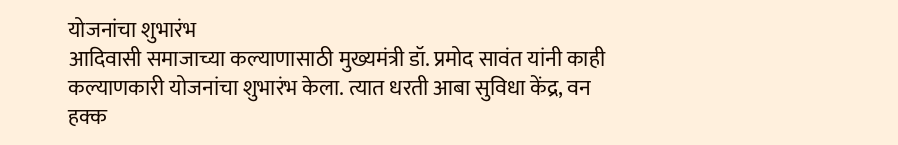योजनांचा शुभारंभ
आदिवासी समाजाच्या कल्याणासाठी मुख्यमंत्री डॉ. प्रमोद सावंत यांनी काही कल्याणकारी योजनांचा शुभारंभ केला. त्यात धरती आबा सुविधा केंद्र, वन हक्क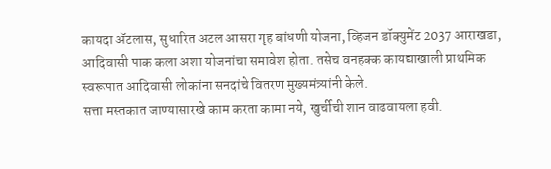कायदा ॲटलास, सुधारित अटल आसरा गृह बांधणी योजना, व्हिजन डॉक्युमेंट 2037 आराखडा, आदिवासी पाक कला अशा योजनांचा समावेश होता. तसेच वनहक्क कायद्याखाली प्राथमिक स्वरूपात आदिवासी लोकांना सनदांचे वितरण मुख्यमंत्र्यांनी केले.
सत्ता मस्तकात जाण्यासारखे काम करता कामा नये, खुर्चीची शान वाढवायला हवी.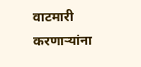वाटमारी करणाऱ्यांना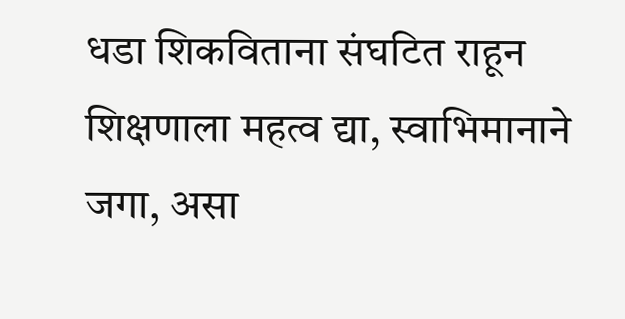धडा शिकविताना संघटित राहून शिक्षणाला महत्व द्या, स्वाभिमानाने जगा, असा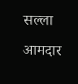सल्ला आमदार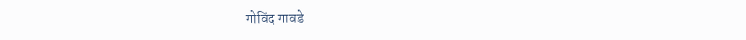गोविंद गावडे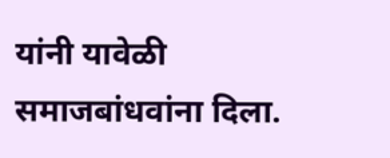यांनी यावेळी समाजबांधवांना दिला.